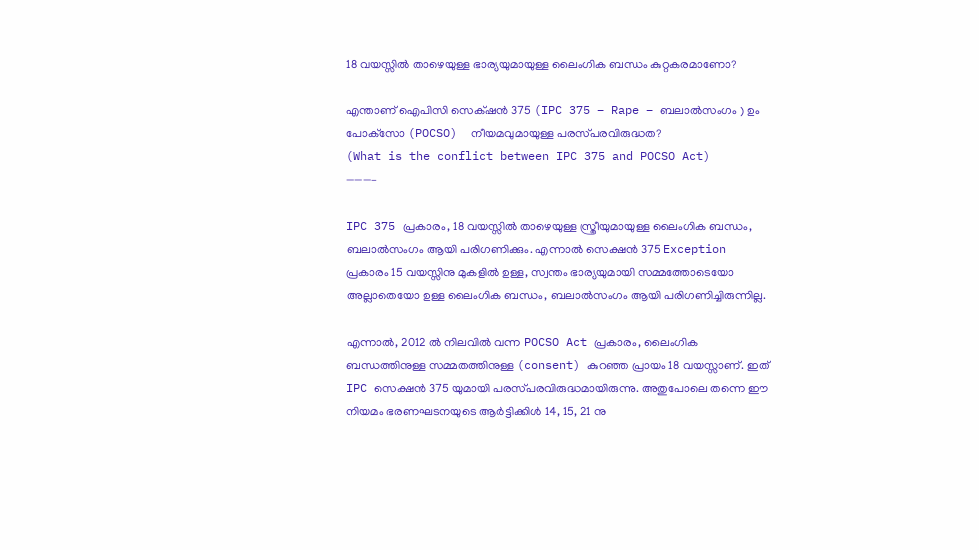18 വയസ്സിൽ താഴെയുള്ള ഭാര്യയുമായുള്ള ലൈംഗിക ബന്ധം കുറ്റകരമാണോ?

എന്താണ് ഐപിസി സെക്‌ഷൻ 375 (IPC 375 – Rape – ബലാല്‍സംഗം ) ഉം പോക്‌സോ (POCSO)  നീയമവുമായുള്ള പരസ്‌പരവിരുദ്ധത?
(What is the conflict between IPC 375 and POCSO Act)
———–

IPC 375 പ്രകാരം, 18 വയസ്സിൽ താഴെയുള്ള സ്ത്രീയുമായുള്ള ലൈംഗിക ബന്ധം, ബലാല്‍സംഗം ആയി പരിഗണിക്കും. എന്നാൽ സെക്ഷൻ 375 Exception പ്രകാരം 15 വയസ്സിനു മുകളിൽ ഉള്ള, സ്വന്തം ഭാര്യയുമായി സമ്മത്തോടെയോ അല്ലാതെയോ ഉള്ള ലൈംഗിക ബന്ധം, ബലാല്‍സംഗം ആയി പരിഗണിച്ചിരുന്നില്ല.

എന്നാൽ, 2012 ൽ നിലവിൽ വന്ന POCSO Act പ്രകാരം, ലൈംഗിക ബന്ധത്തിനുള്ള സമ്മതത്തിനുള്ള (consent) കുറഞ്ഞ പ്രായം 18 വയസ്സാണ്. ഇത് IPC സെക്ഷൻ 375 യുമായി പരസ്‌പരവിരുദ്ധമായിരുന്നു. അതുപോലെ തന്നെ ഈ നിയമം ഭരണഘടനയുടെ ആർട്ടിക്കിൾ 14, 15, 21 നു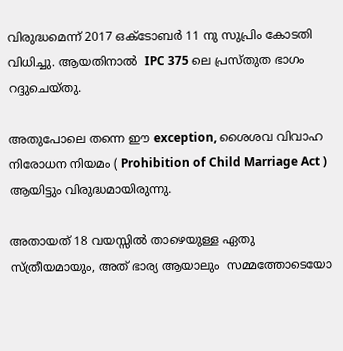വിരുദ്ധമെന്ന് 2017 ഒക്ടോബർ 11 നു സുപ്രിം കോടതി വിധിച്ചു. ആയതിനാൽ  IPC 375 ലെ പ്രസ്തുത ഭാഗം റദ്ദുചെയ്തു.

അതുപോലെ തന്നെ ഈ exception, ശൈശവ വിവാഹ നിരോധന നിയമം ( Prohibition of Child Marriage Act ) ആയിട്ടും വിരുദ്ധമായിരുന്നു.

അതായത് 18 വയസ്സിൽ താഴെയുള്ള ഏതു സ്ത്രീയമായും, അത് ഭാര്യ ആയാലും  സമ്മത്തോടെയോ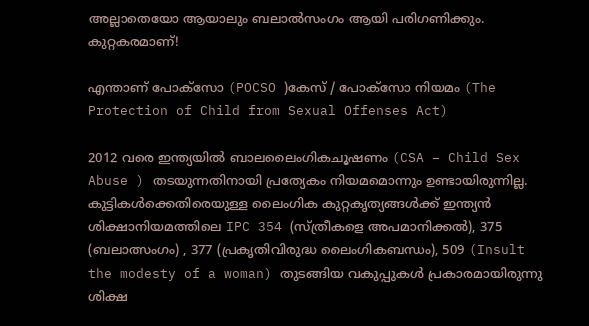അല്ലാതെയോ ആയാലും ബലാല്‍സംഗം ആയി പരിഗണിക്കും. കുറ്റകരമാണ്!

എന്താണ് പോക്സോ (POCSO )കേസ് / പോക്സോ നിയമം (The Protection of Child from Sexual Offenses Act)

2012 വരെ ഇന്ത്യയില്‍ ബാലലൈംഗികചൂഷണം (CSA – Child Sex Abuse ) തടയുന്നതിനായി പ്രത്യേകം നിയമമൊന്നും ഉണ്ടായിരുന്നില്ല. കുട്ടികള്‍ക്കെതിരെയുള്ള ലൈംഗിക കുറ്റകൃത്യങ്ങള്‍ക്ക് ഇന്ത്യന്‍ ശിക്ഷാനിയമത്തിലെ IPC 354 (സ്ത്രീകളെ അപമാനിക്കല്‍), 375 (ബലാത്സംഗം) , 377 (പ്രകൃതിവിരുദ്ധ ലൈംഗികബന്ധം), 509 (Insult the modesty of a woman) തുടങ്ങിയ വകുപ്പുകള്‍ പ്രകാരമായിരുന്നു ശിക്ഷ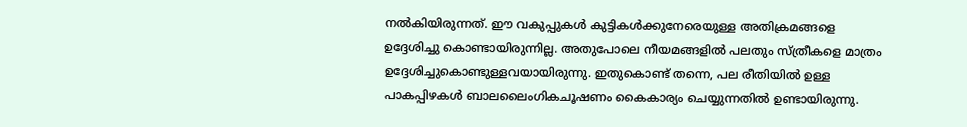നല്‍കിയിരുന്നത്. ഈ വകുപ്പുകൾ കുട്ടികള്‍ക്കുനേരെയുള്ള അതിക്രമങ്ങളെ ഉദ്ദേശിച്ചു കൊണ്ടായിരുന്നില്ല. അതുപോലെ നീയമങ്ങളിൽ പലതും സ്ത്രീകളെ മാത്രം ഉദ്ദേശിച്ചുകൊണ്ടുള്ളവയായിരുന്നു. ഇതുകൊണ്ട് തന്നെ, പല രീതിയിൽ ഉള്ള പാകപ്പിഴകൾ ബാലലൈംഗികചൂഷണം കൈകാര്യം ചെയ്യുന്നതിൽ ഉണ്ടായിരുന്നു.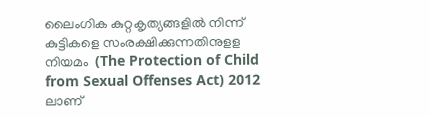ലൈംഗിക കുറ്റകൃത്യങ്ങളില്‍ നിന്ന് കുട്ടികളെ സംരക്ഷിക്കുന്നതിനുളള നിയമം  (The Protection of Child from Sexual Offenses Act) 2012 ലാണ്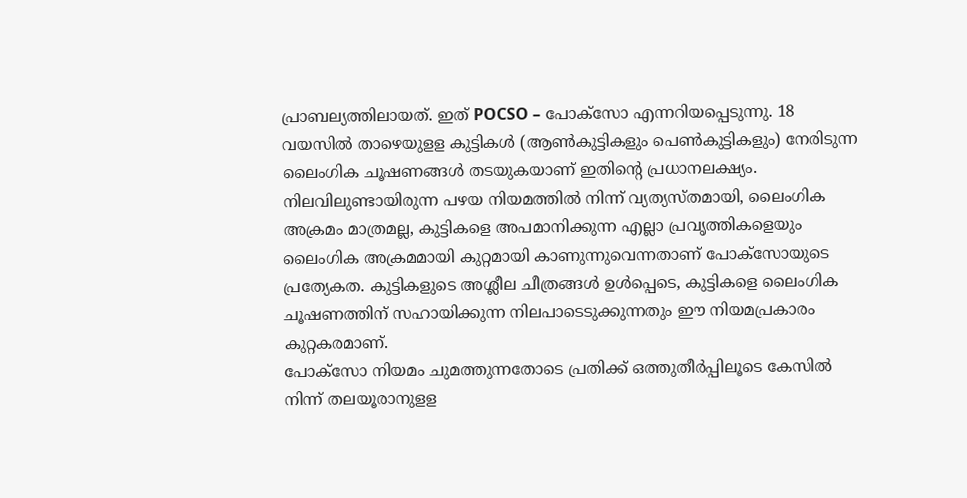പ്രാബല്യത്തിലായത്. ഇത് POCSO – പോക്‌സോ എന്നറിയപ്പെടുന്നു. 18 വയസില്‍ താഴെയുളള കുട്ടികൾ (ആണ്‍കുട്ടികളും പെണ്‍കുട്ടികളും) നേരിടുന്ന ലൈംഗിക ചൂഷണങ്ങള്‍ തടയുകയാണ് ഇതിന്റെ പ്രധാനലക്ഷ്യം.
നിലവിലുണ്ടായിരുന്ന പഴയ നിയമത്തില്‍ നിന്ന് വ്യത്യസ്തമായി, ലൈംഗിക അക്രമം മാത്രമല്ല, കുട്ടികളെ അപമാനിക്കുന്ന എല്ലാ പ്രവൃത്തികളെയും ലൈംഗിക അക്രമമായി കുറ്റമായി കാണുന്നുവെന്നതാണ് പോക്‌സോയുടെ പ്രത്യേകത. കുട്ടികളുടെ അശ്ലീല ചീത്രങ്ങള്‍ ഉള്‍പ്പെടെ, കുട്ടികളെ ലൈംഗിക ചൂഷണത്തിന് സഹായിക്കുന്ന നിലപാടെടുക്കുന്നതും ഈ നിയമപ്രകാരം കുറ്റകരമാണ്.
പോക്‌സോ നിയമം ചുമത്തുന്നതോടെ പ്രതിക്ക് ഒത്തുതീര്‍പ്പിലൂടെ കേസില്‍ നിന്ന് തലയൂരാനുളള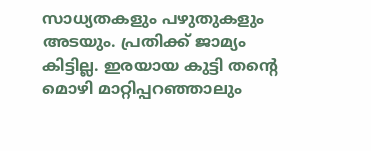സാധ്യതകളും പഴുതുകളും അടയും. പ്രതിക്ക് ജാമ്യം കിട്ടില്ല. ഇരയായ കുട്ടി തന്റെ മൊഴി മാറ്റിപ്പറഞ്ഞാലും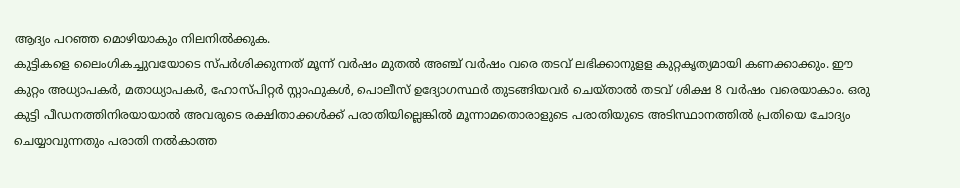ആദ്യം പറഞ്ഞ മൊഴിയാകും നിലനില്‍ക്കുക.
കുട്ടികളെ ലൈംഗികച്ചുവയോടെ സ്പര്‍ശിക്കുന്നത് മൂന്ന് വര്‍ഷം മുതല്‍ അഞ്ച് വര്‍ഷം വരെ തടവ് ലഭിക്കാനുളള കുറ്റകൃത്യമായി കണക്കാക്കും. ഈ കുറ്റം അധ്യാപകര്‍, മതാധ്യാപകര്‍, ഹോസ്പിറ്റര്‍ സ്റ്റാഫുകള്‍, പൊലീസ് ഉദ്യോഗസ്ഥര്‍ തുടങ്ങിയവര്‍ ചെയ്താല്‍ തടവ് ശിക്ഷ 8 വര്‍ഷം വരെയാകാം. ഒരു കുട്ടി പീഡനത്തിനിരയായാല്‍ അവരുടെ രക്ഷിതാക്കള്‍ക്ക് പരാതിയില്ലെങ്കില്‍ മൂന്നാമതൊരാളുടെ പരാതിയുടെ അടിസ്ഥാനത്തില്‍ പ്രതിയെ ചോദ്യം ചെയ്യാവുന്നതും പരാതി നല്‍കാത്ത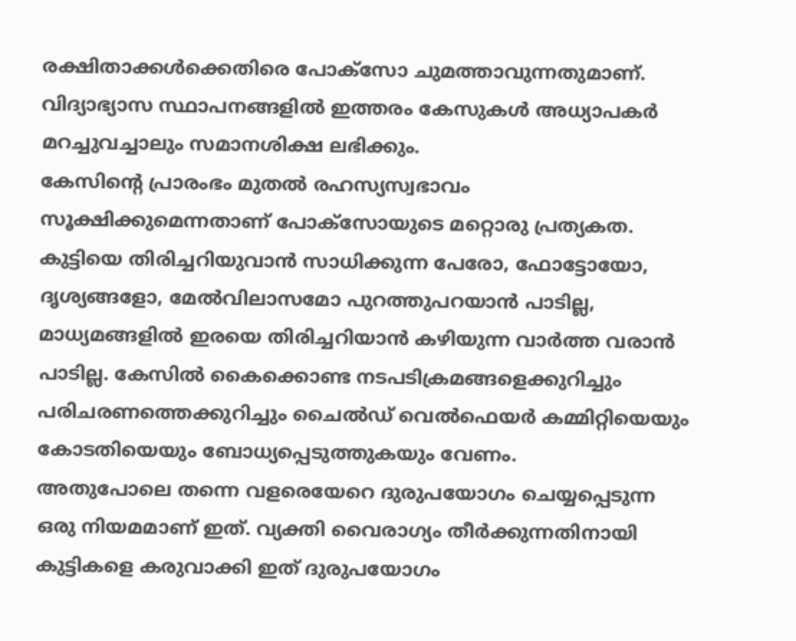രക്ഷിതാക്കള്‍ക്കെതിരെ പോക്‌സോ ചുമത്താവുന്നതുമാണ്. വിദ്യാഭ്യാസ സ്ഥാപനങ്ങളില്‍ ഇത്തരം കേസുകള്‍ അധ്യാപകര്‍ മറച്ചുവച്ചാലും സമാനശിക്ഷ ലഭിക്കും.
കേസിന്റെ പ്രാരംഭം മുതല്‍ രഹസ്യസ്വഭാവം സൂക്ഷിക്കുമെന്നതാണ് പോക്‌സോയുടെ മറ്റൊരു പ്രത്യകത. കുട്ടിയെ തിരിച്ചറിയുവാൻ സാധിക്കുന്ന പേരോ, ഫോട്ടോയോ, ദൃശ്യങ്ങളോ, മേല്‍വിലാസമോ പുറത്തുപറയാന്‍ പാടില്ല, മാധ്യമങ്ങളില്‍ ഇരയെ തിരിച്ചറിയാന്‍ കഴിയുന്ന വാര്‍ത്ത വരാന്‍ പാടില്ല. കേസില്‍ കൈക്കൊണ്ട നടപടിക്രമങ്ങളെക്കുറിച്ചും പരിചരണത്തെക്കുറിച്ചും ചൈല്‍ഡ് വെല്‍ഫെയര്‍ കമ്മിറ്റിയെയും കോടതിയെയും ബോധ്യപ്പെടുത്തുകയും വേണം.
അതുപോലെ തന്നെ വളരെയേറെ ദുരുപയോഗം ചെയ്യപ്പെടുന്ന ഒരു നിയമമാണ് ഇത്. വ്യക്തി വൈരാഗ്യം തീർക്കുന്നതിനായി കുട്ടികളെ കരുവാക്കി ഇത് ദുരുപയോഗം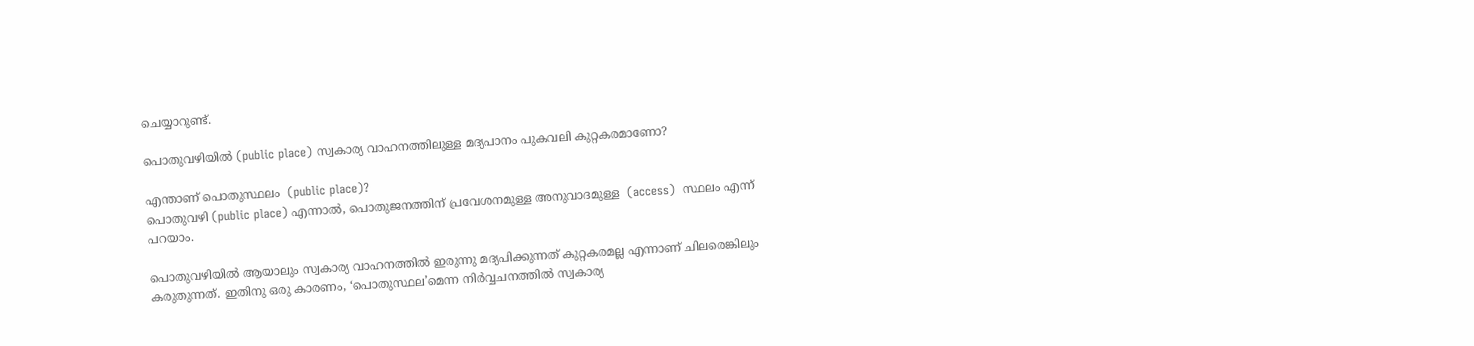ചെയ്യാറുണ്ട്.

പൊതുവഴിയിൽ (public place) സ്വകാര്യ വാഹനത്തിലുള്ള മദ്യപാനം പുകവലി കുറ്റകരമാണോ?

എന്താണ് പൊതുസ്ഥലം  (public place)?
പൊതുവഴി (public place) എന്നാൽ, പൊതുജനത്തിന് പ്രവേശനമുള്ള അനുവാദമുള്ള  (access)  സ്ഥലം എന്ന് പറയാം.

പൊതുവഴിയിൽ ആയാലും സ്വകാര്യ വാഹനത്തിൽ ഇരുന്നു മദ്യപിക്കുന്നത് കുറ്റകരമല്ല എന്നാണ് ചിലരെങ്കിലും കരുതുന്നത്. ഇതിനു ഒരു കാരണം, ‘പൊതുസ്ഥല’മെന്ന നിർവ്വചനത്തിൽ സ്വകാര്യ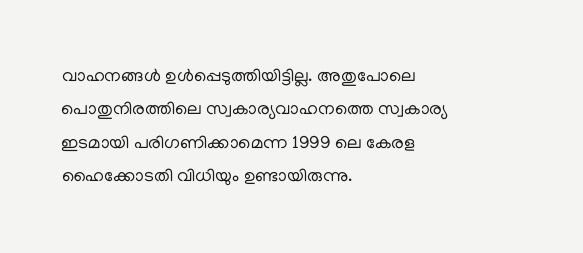വാഹനങ്ങൾ ഉൾപ്പെടുത്തിയിട്ടില്ല. അതുപോലെ പൊതുനിരത്തിലെ സ്വകാര്യവാഹനത്തെ സ്വകാര്യ ഇടമായി പരിഗണിക്കാമെന്ന 1999 ലെ കേരള ഹൈക്കോടതി വിധിയും ഉണ്ടായിരുന്നു.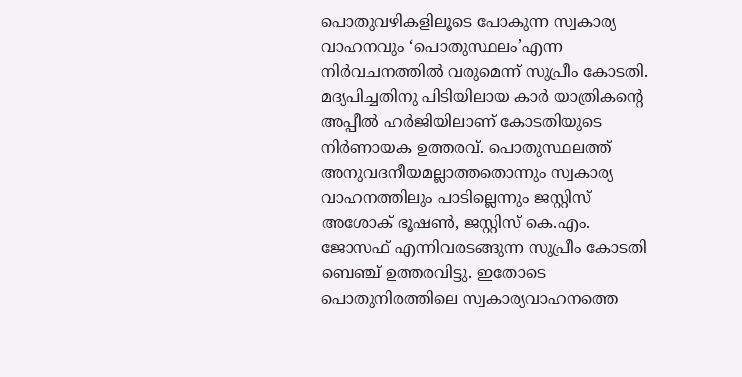പൊതുവഴികളിലൂടെ പോകുന്ന സ്വകാര്യ വാഹനവും ‘പൊതുസ്ഥലം’എന്ന നിർവചനത്തിൽ വരുമെന്ന് സുപ്രീം കോടതി. മദ്യപിച്ചതിനു പിടിയിലായ കാര്‍ യാത്രികന്‍റെ അപ്പീല്‍ ഹര്‍ജിയിലാണ് കോടതിയുടെ നിര്‍ണായക ഉത്തരവ്. പൊതുസ്ഥലത്ത് അനുവദനീയമല്ലാത്തതൊന്നും സ്വകാര്യ വാഹനത്തിലും പാടില്ലെന്നും ജസ്റ്റിസ് അശോക് ഭൂഷൺ, ജസ്റ്റിസ് കെ.എം. ജോസഫ് എന്നിവരടങ്ങുന്ന സുപ്രീം കോടതി ബെഞ്ച് ഉത്തരവിട്ടു. ഇതോടെ പൊതുനിരത്തിലെ സ്വകാര്യവാഹനത്തെ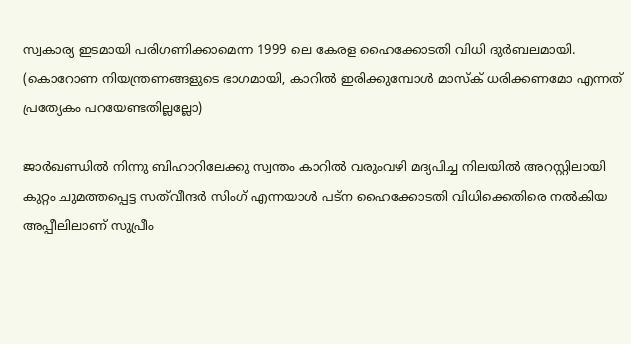സ്വകാര്യ ഇടമായി പരിഗണിക്കാമെന്ന 1999 ലെ കേരള ഹൈക്കോടതി വിധി ദുർബലമായി.  (കൊറോണ നിയന്ത്രണങ്ങളുടെ ഭാഗമായി, കാറിൽ ഇരിക്കുമ്പോൾ മാസ്ക് ധരിക്കണമോ എന്നത് പ്രത്യേകം പറയേണ്ടതില്ലല്ലോ)

ജാർഖണ്ഡിൽ നിന്നു ബിഹാറിലേക്കു സ്വന്തം കാറിൽ വരുംവഴി മദ്യപിച്ച നിലയിൽ അറസ്റ്റിലായി കുറ്റം ചുമത്തപ്പെട്ട സ‍ത്‍വീന്ദര്‍ സിംഗ് എന്നയാള്‍ പട്‍ന ഹൈക്കോടതി വിധിക്കെതിരെ നൽകിയ അപ്പീലിലാണ് സുപ്രീം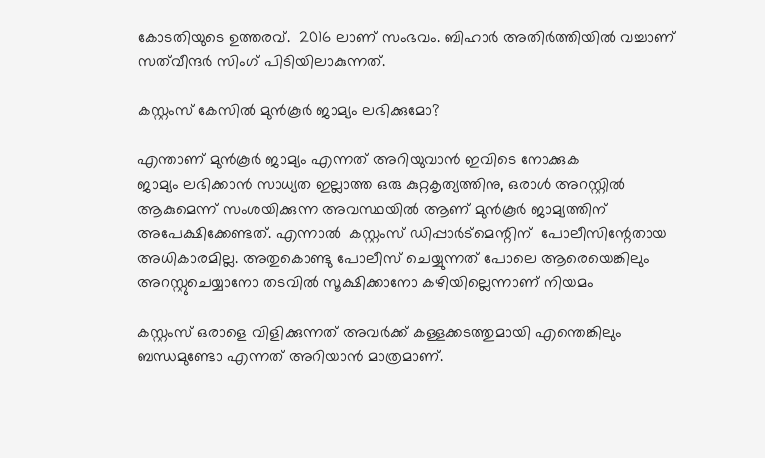കോടതിയുടെ ഉത്തരവ്.  2016 ലാണ് സംഭവം. ബിഹാര്‍ അതിര്‍ത്തിയില്‍ വച്ചാണ്  സ‍ത്‍വീന്ദര്‍ സിംഗ് പിടിയിലാകുന്നത്.

കസ്റ്റംസ് കേസിൽ മുൻകൂർ ജാമ്യം ലഭിക്കുമോ?

എന്താണ് മുൻ‌കൂർ ജാമ്യം എന്നത് അറിയുവാൻ ഇവിടെ നോക്കുക
ജാമ്യം ലഭിക്കാൻ സാധ്യത ഇല്ലാത്ത ഒരു കുറ്റകൃത്യത്തിനു, ഒരാൾ അറസ്റ്റിൽ ആകുമെന്ന് സംശയിക്കുന്ന അവസ്ഥയിൽ ആണ് മുൻ‌കൂർ ജാമ്യത്തിന് അപേക്ഷിക്കേണ്ടത്. എന്നാൽ  കസ്റ്റംസ് ഡിപ്പാർട്മെന്റിന്  പോലീസിന്റേതായ അധികാരമില്ല. അതുകൊണ്ടു പോലീസ് ചെയ്യുന്നത് പോലെ ആരെയെങ്കിലും അറസ്റ്റുചെയ്യാനോ തടവിൽ സൂക്ഷിക്കാനോ കഴിയില്ലെന്നാണ് നിയമം

കസ്റ്റംസ് ഒരാളെ വിളിക്കുന്നത് അവർക്ക് കള്ളക്കടത്തുമായി എന്തെങ്കിലും ബന്ധമുണ്ടോ എന്നത് അറിയാൻ മാത്രമാണ്.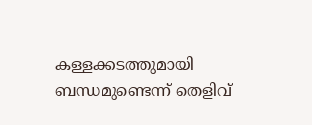കള്ളക്കടത്തുമായി ബന്ധമുണ്ടെന്ന് തെളിവ്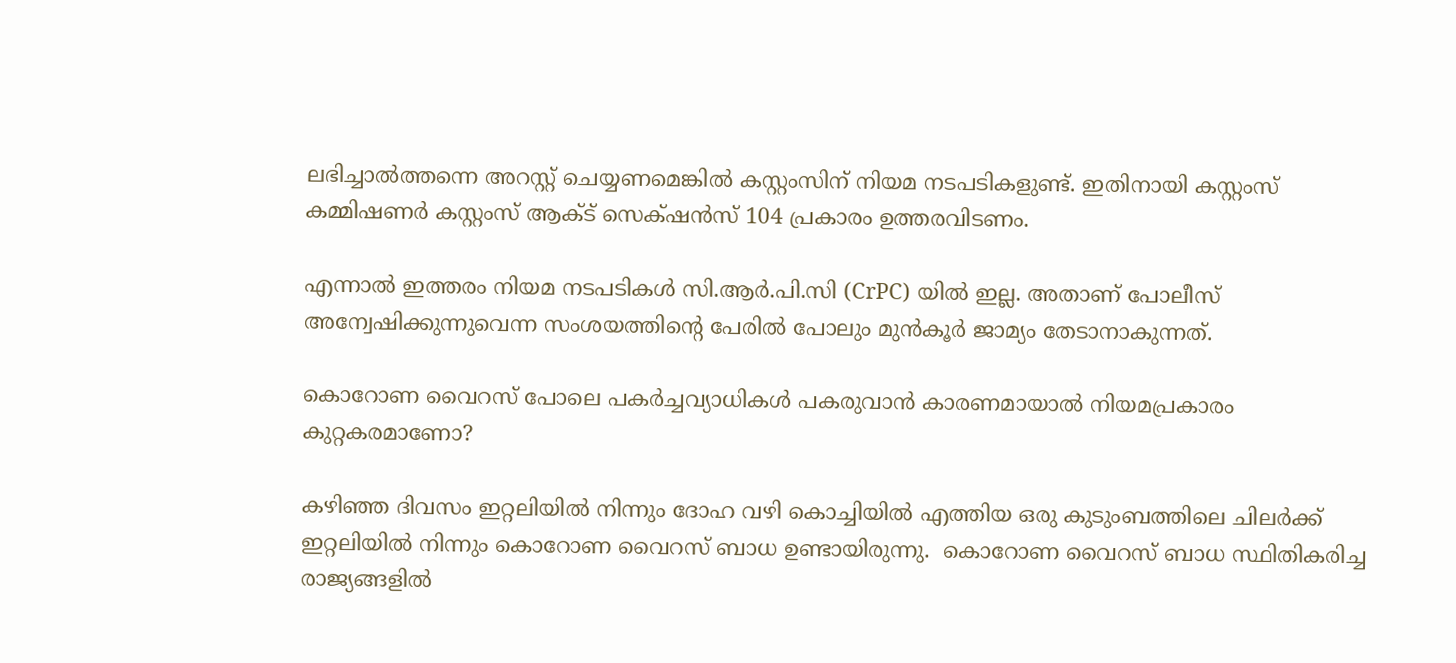ലഭിച്ചാൽത്തന്നെ അറസ്റ്റ് ചെയ്യണമെങ്കിൽ കസ്റ്റംസിന് നിയമ നടപടികളുണ്ട്. ഇതിനായി കസ്റ്റംസ് കമ്മിഷണർ കസ്റ്റംസ് ആക്ട് സെക്‌ഷൻസ് 104 പ്രകാരം ഉത്തരവിടണം.

എന്നാൽ ഇത്തരം നിയമ നടപടികൾ സി.ആർ.പി.സി (CrPC) യിൽ ഇല്ല. അതാണ് പോലീസ് അന്വേഷിക്കുന്നുവെന്ന സംശയത്തിന്റെ പേരിൽ പോലും മുൻകൂർ ജാമ്യം തേടാനാകുന്നത്.

കൊറോണ വൈറസ് പോലെ പകർച്ചവ്യാധികൾ പകരുവാൻ കാരണമായാൽ നിയമപ്രകാരം കുറ്റകരമാണോ?

കഴിഞ്ഞ ദിവസം ഇറ്റലിയിൽ നിന്നും ദോഹ വഴി കൊച്ചിയിൽ എത്തിയ ഒരു കുടുംബത്തിലെ ചിലർക്ക് ഇറ്റലിയിൽ നിന്നും കൊറോണ വൈറസ് ബാധ ഉണ്ടായിരുന്നു.  കൊറോണ വൈറസ് ബാധ സ്ഥിതികരിച്ച രാജ്യങ്ങളിൽ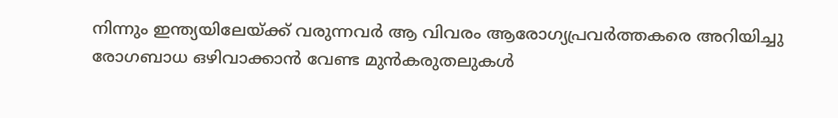നിന്നും ഇന്ത്യയിലേയ്ക്ക് വരുന്നവർ ആ വിവരം ആരോഗ്യപ്രവർത്തകരെ അറിയിച്ചു രോഗബാധ ഒഴിവാക്കാൻ വേണ്ട മുൻകരുതലുകൾ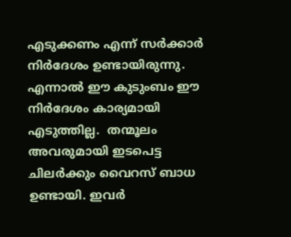എടുക്കണം എന്ന് സർക്കാർ നിർദേശം ഉണ്ടായിരുന്നു. എന്നാൽ ഈ കുടുംബം ഈ നിർദേശം കാര്യമായി എടുത്തില്ല.  തന്മൂലം അവരുമായി ഇടപെട്ട ചിലർക്കും വൈറസ് ബാധ ഉണ്ടായി. ഇവർ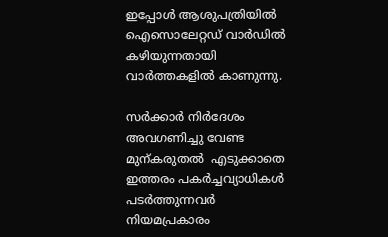ഇപ്പോൾ ആശുപത്രിയിൽ ഐസൊലേറ്റഡ് വാർഡിൽ കഴിയുന്നതായി വാർത്തകളിൽ കാണുന്നു.

സർക്കാർ നിർദേശം അവഗണിച്ചു വേണ്ട മുന്കരുതൽ  എടുക്കാതെ ഇത്തരം പകർച്ചവ്യാധികൾ പടർത്തുന്നവർ നിയമപ്രകാരം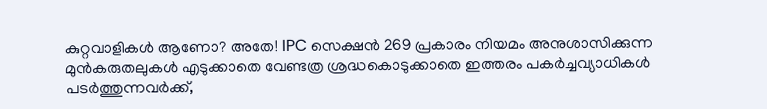കുറ്റവാളികൾ ആണോ? അതേ! IPC സെക്ഷൻ 269 പ്രകാരം നിയമം അനുശാസിക്കുന്ന മുൻകരുതലുകൾ എടുക്കാതെ വേണ്ടത്ര ശ്രദ്ധകൊടുക്കാതെ ഇത്തരം പകർച്ചവ്യാധികൾ പടർത്തുന്നവർക്ക്,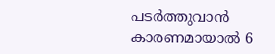പടർത്തുവാൻ കാരണമായാൽ 6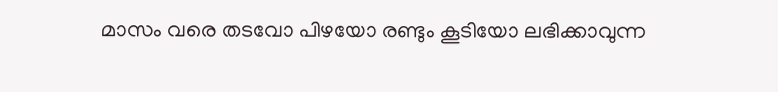മാസം വരെ തടവോ പിഴയോ രണ്ടും കൂടിയോ ലഭിക്കാവുന്ന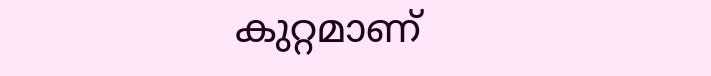കുറ്റമാണ്